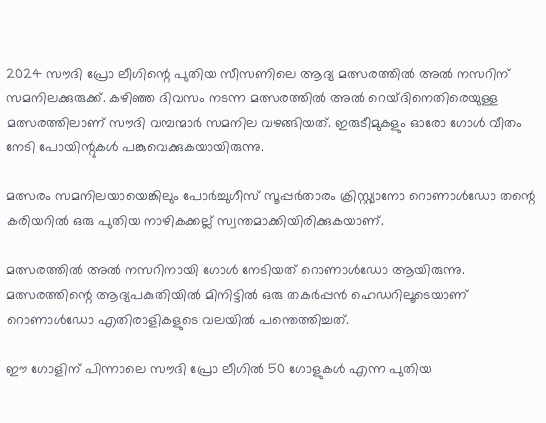2024 സൗദി പ്രോ ലീഗിന്റെ പുതിയ സീസണിലെ ആദ്യ മത്സരത്തില്‍ അല്‍ നസറിന് സമനിലക്കുരുക്ക്. കഴിഞ്ഞ ദിവസം നടന്ന മത്സരത്തില്‍ അല്‍ റെയ്ദിനെതിരെയുള്ള മത്സരത്തിലാണ് സൗദി വമ്പന്മാര്‍ സമനില വഴങ്ങിയത്. ഇരുടീമുകളും ഓരോ ഗോള്‍ വീതം നേടി പോയിന്റുകള്‍ പങ്കുവെക്കുകയായിരുന്നു.

മത്സരം സമനിലയായെങ്കിലും പോര്‍ച്ചുഗീസ് സൂപ്പര്‍താരം ക്രിസ്റ്റ്യാനോ റൊണാള്‍ഡോ തന്റെ കരിയറില്‍ ഒരു പുതിയ നാഴികക്കല്ല് സ്വന്തമാക്കിയിരിക്കുകയാണ്.

മത്സരത്തില്‍ അല്‍ നസറിനായി ഗോള്‍ നേടിയത് റൊണാള്‍ഡോ ആയിരുന്നു. മത്സരത്തിന്റെ ആദ്യപകുതിയില്‍ മിനിട്ടില്‍ ഒരു തകര്‍പ്പന്‍ ഹെഡറിലൂടെയാണ് റൊണാള്‍ഡോ എതിരാളികളുടെ വലയില്‍ പന്തെത്തിച്ചത്.

ഈ ഗോളിന് പിന്നാലെ സൗദി പ്രോ ലീഗില്‍ 50 ഗോളുകള്‍ എന്ന പുതിയ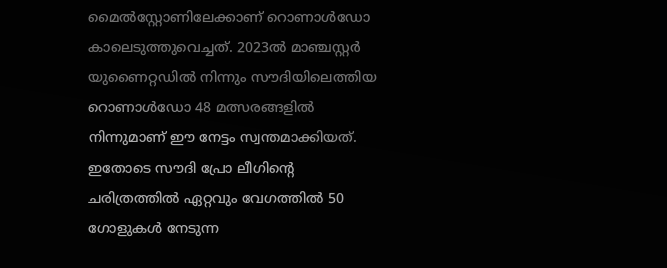മൈല്‍സ്റ്റോണിലേക്കാണ് റൊണാള്‍ഡോ കാലെടുത്തുവെച്ചത്. 2023ല്‍ മാഞ്ചസ്റ്റര്‍ യുണൈറ്റഡില്‍ നിന്നും സൗദിയിലെത്തിയ റൊണാള്‍ഡോ 48 മത്സരങ്ങളില്‍ നിന്നുമാണ് ഈ നേട്ടം സ്വന്തമാക്കിയത്. ഇതോടെ സൗദി പ്രോ ലീഗിന്റെ ചരിത്രത്തില്‍ ഏറ്റവും വേഗത്തില്‍ 50 ഗോളുകള്‍ നേടുന്ന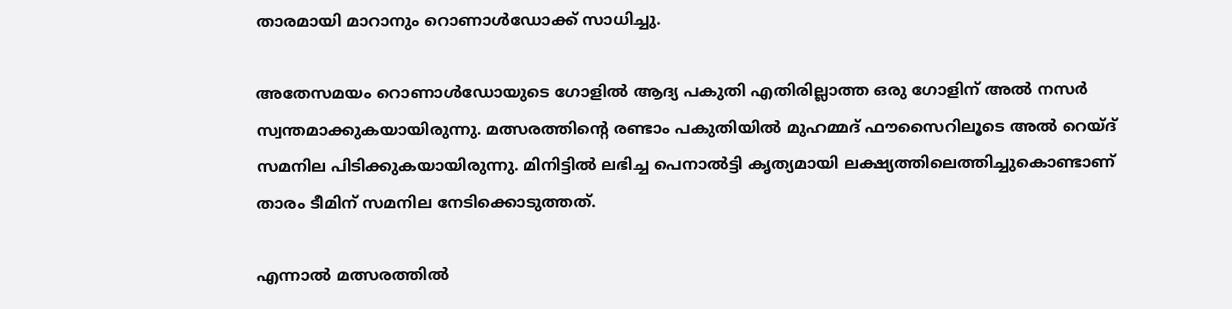താരമായി മാറാനും റൊണാള്‍ഡോക്ക് സാധിച്ചു.

അതേസമയം റൊണാള്‍ഡോയുടെ ഗോളില്‍ ആദ്യ പകുതി എതിരില്ലാത്ത ഒരു ഗോളിന് അൽ നസർ സ്വന്തമാക്കുകയായിരുന്നു. മത്സരത്തിന്റെ രണ്ടാം പകുതിയില്‍ മുഹമ്മദ് ഫൗസൈറിലൂടെ അല്‍ റെയ്ദ് സമനില പിടിക്കുകയായിരുന്നു. മിനിട്ടില്‍ ലഭിച്ച പെനാല്‍ട്ടി കൃത്യമായി ലക്ഷ്യത്തിലെത്തിച്ചുകൊണ്ടാണ് താരം ടീമിന് സമനില നേടിക്കൊടുത്തത്.

എന്നാല്‍ മത്സരത്തില്‍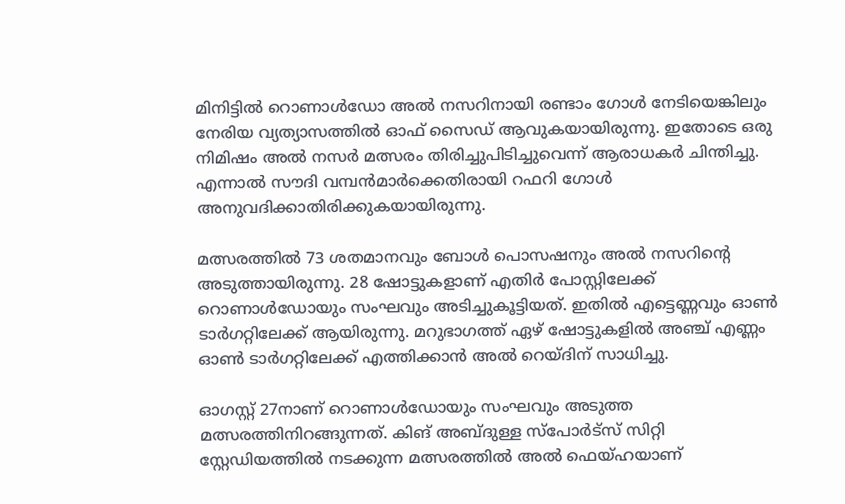മിനിട്ടില്‍ റൊണാള്‍ഡോ അല്‍ നസറിനായി രണ്ടാം ഗോള്‍ നേടിയെങ്കിലും നേരിയ വ്യത്യാസത്തില്‍ ഓഫ് സൈഡ് ആവുകയായിരുന്നു. ഇതോടെ ഒരു നിമിഷം അല്‍ നസര്‍ മത്സരം തിരിച്ചുപിടിച്ചുവെന്ന് ആരാധകര്‍ ചിന്തിച്ചു. എന്നാല്‍ സൗദി വമ്പന്‍മാര്‍ക്കെതിരായി റഫറി ഗോള്‍ അനുവദിക്കാതിരിക്കുകയായിരുന്നു.

മത്സരത്തില്‍ 73 ശതമാനവും ബോള്‍ പൊസഷനും അല്‍ നസറിന്റെ അടുത്തായിരുന്നു. 28 ഷോട്ടുകളാണ് എതിര്‍ പോസ്റ്റിലേക്ക് റൊണാള്‍ഡോയും സംഘവും അടിച്ചുകൂട്ടിയത്. ഇതില്‍ എട്ടെണ്ണവും ഓണ്‍ ടാര്‍ഗറ്റിലേക്ക് ആയിരുന്നു. മറുഭാഗത്ത് ഏഴ് ഷോട്ടുകളില്‍ അഞ്ച് എണ്ണം ഓണ്‍ ടാര്‍ഗറ്റിലേക്ക് എത്തിക്കാന്‍ അല്‍ റെയ്ദിന് സാധിച്ചു.

ഓഗസ്റ്റ് 27നാണ് റൊണാള്‍ഡോയും സംഘവും അടുത്ത മത്സരത്തിനിറങ്ങുന്നത്. കിങ് അബ്ദുള്ള സ്‌പോര്‍ട്‌സ് സിറ്റി സ്റ്റേഡിയത്തില്‍ നടക്കുന്ന മത്സരത്തില്‍ അല്‍ ഫെയ്ഹയാണ്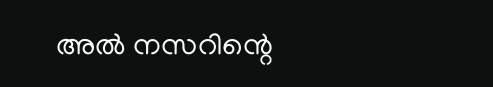അല്‍ നസറിന്റെ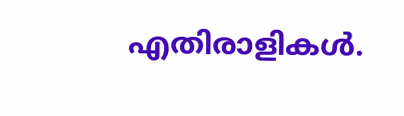എതിരാളികള്‍.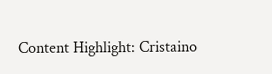Content Highlight: Cristaino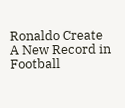Ronaldo Create A New Record in Football